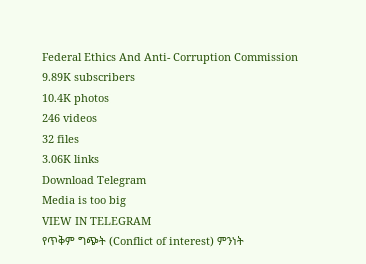Federal Ethics And Anti- Corruption Commission
9.89K subscribers
10.4K photos
246 videos
32 files
3.06K links
Download Telegram
Media is too big
VIEW IN TELEGRAM
የጥቅም ግጭት (Conflict of interest) ምንነት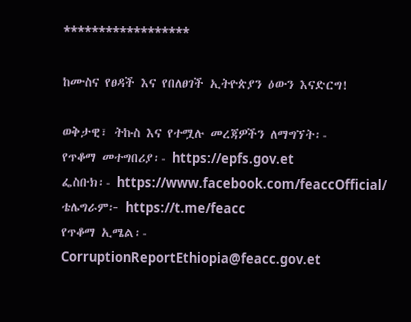******************

ከሙስና የፀዳች እና የበለፀገች ኢትዮጵያን ዕውን እናድርግ!

ወቅታዊ፣ ትኩስ እና የተሟሉ መረጃዎችን ለማግኘት፡-
የጥቆማ መተግበሪያ፡- https://epfs.gov.et
ፌስቡክ፡- https://www.facebook.com/feaccOfficial/
ቴሌግራም፦ https://t.me/feacc
የጥቆማ ኢሜል፡- CorruptionReportEthiopia@feacc.gov.et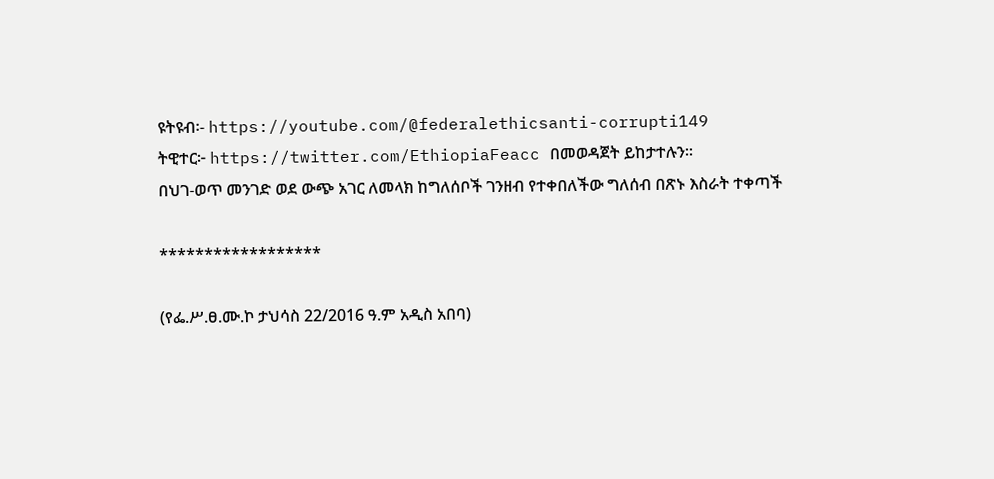ዩትዩብ፡- https://youtube.com/@federalethicsanti-corrupti149
ትዊተር፦ https://twitter.com/EthiopiaFeacc በመወዳጀት ይከታተሉን፡፡
በህገ-ወጥ መንገድ ወደ ውጭ አገር ለመላክ ከግለሰቦች ገንዘብ የተቀበለችው ግለሰብ በጽኑ እስራት ተቀጣች

******************

(የፌ.ሥ.ፀ.ሙ.ኮ ታህሳስ 22/2016 ዓ.ም አዲስ አበባ)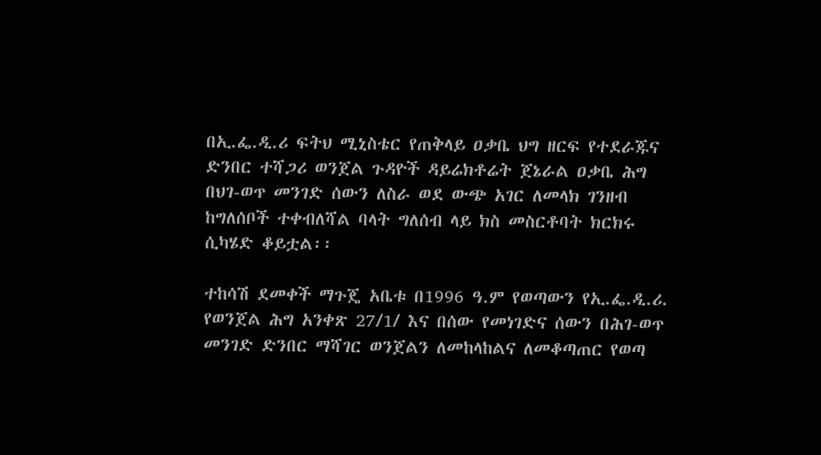በኢ.ፌ.ዲ.ሪ ፍትህ ሚኒስቴር የጠቅላይ ዐቃቤ ህግ ዘርፍ የተደራጁና ድንበር ተሻጋሪ ወንጀል ጉዳዮች ዳይሬክቶሬት ጀኔራል ዐቃቤ ሕግ በህገ-ወጥ መንገድ ሰውን ለስራ ወደ ውጭ አገር ለመላክ ገንዘብ ከግለሰቦች ተቀብለሻል ባላት ግለሰብ ላይ ክስ መስርቶባት ክርክሩ ሲካሄድ ቆይቷል፡፡

ተከሳሽ ደመቀች ማጉጄ አቤቱ በ1996 ዓ.ም የወጣውን የኢ.ፌ.ዲ.ሪ. የወንጀል ሕግ አንቀጽ 27/1/ እና በሰው የመነገድና ሰውን በሕገ-ወጥ መንገድ ድንበር ማሻገር ወንጀልን ለመከላከልና ለመቆጣጠር የወጣ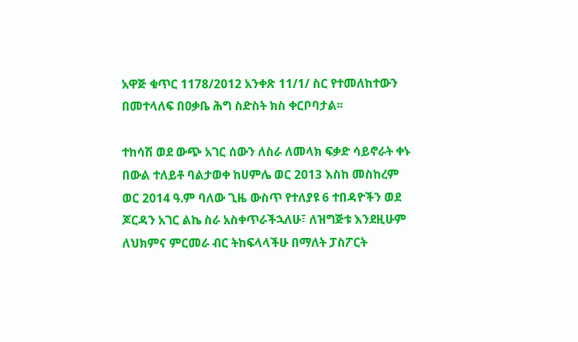አዋጅ ቁጥር 1178/2012 አንቀጽ 11/1/ ስር የተመለከተውን በመተላለፍ በዐቃቤ ሕግ ስድስት ክስ ቀርቦባታል፡፡

ተከሳሽ ወደ ውጭ አገር ሰውን ለስራ ለመላክ ፍቃድ ሳይኖራት ቀኑ በውል ተለይቶ ባልታወቀ ከሀምሌ ወር 2013 እስከ መስከረም ወር 2014 ዓ.ም ባለው ጊዜ ውስጥ የተለያዩ 6 ተበዳዮችን ወደ ጆርዳን አገር ልኬ ስራ አስቀጥራችኋለሁ፣ ለዝግጅቱ እንደዚሁም ለህክምና ምርመራ ብር ትከፍላላችሁ በማለት ፓስፖርት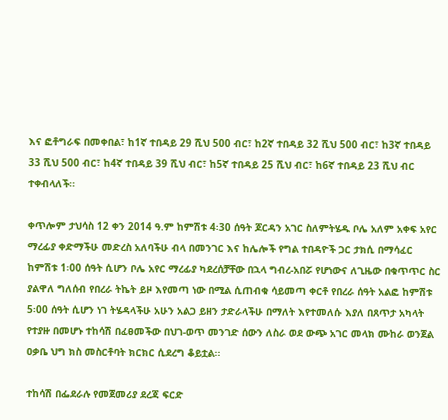እና ፎቶግራፍ በመቀበል፣ ከ1ኛ ተበዳይ 29 ሺህ 500 ብር፣ ከ2ኛ ተበዳይ 32 ሺህ 500 ብር፣ ከ3ኛ ተበዳይ 33 ሺህ 500 ብር፣ ከ4ኛ ተበዳይ 39 ሺህ ብር፣ ከ5ኛ ተበዳይ 25 ሺህ ብር፣ ከ6ኛ ተበዳይ 23 ሺህ ብር ተቀብላለች፡፡

ቀጥሎም ታህሳስ 12 ቀን 2014 ዓ.ም ከምሽቱ 4፡30 ሰዓት ጆርዳን አገር ስለምትሄዱ ቦሌ አለም አቀፍ አየር ማረፊያ ቀድማችሁ መድረስ አለባችሁ ብላ በመንገር እና ከሌሎች የግል ተበዳዮች ጋር ታክሲ በማሳፈር ከምሽቱ 1፡00 ሰዓት ሲሆን ቦሌ አየር ማረፊያ ካደረሰቻቸው በኋላ ግብረ-አበሯ የሆነውና ለጊዜው በቁጥጥር ስር ያልዋለ ግለሰብ የበረራ ትኬት ይዞ እየመጣ ነው በሚል ሲጠብቁ ሳይመጣ ቀርቶ የበረራ ሰዓት አልፎ ከምሽቱ 5፡00 ሰዓት ሲሆን ነገ ትሄዳላችሁ አሁን አልጋ ይዘን ታድራላችሁ በማለት እየተመለሱ እያለ በጸጥታ አካላት የተያዙ በመሆኑ ተከሳሽ በፈፀመችው በህገ-ወጥ መንገድ ሰውን ለስራ ወደ ውጭ አገር መላክ ሙከራ ወንጀል ዐቃቤ ህግ ክስ መስርቶባት ክርክር ሲደረግ ቆይቷል፡፡

ተከሳሽ በፌደራሉ የመጀመሪያ ደረጃ ፍርድ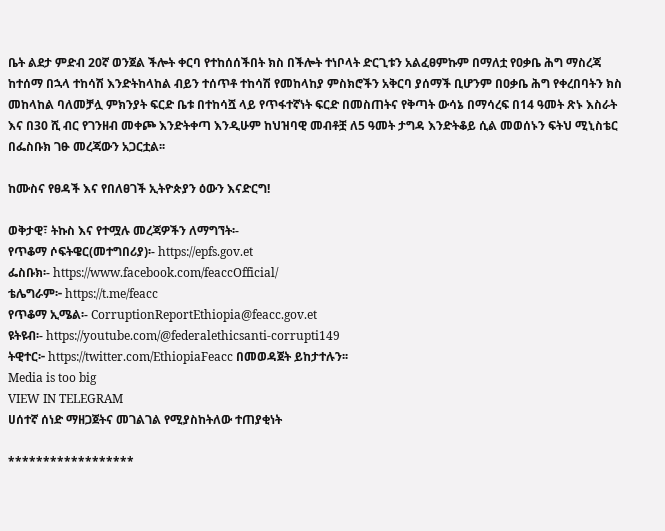ቤት ልደታ ምድብ 20ኛ ወንጀል ችሎት ቀርባ የተከሰሰችበት ክስ በችሎት ተነቦላት ድርጊቱን አልፈፀምኩም በማለቷ የዐቃቤ ሕግ ማስረጃ ከተሰማ በኋላ ተከሳሽ እንድትከላከል ብይን ተሰጥቶ ተከሳሽ የመከላከያ ምስክሮችን አቅርባ ያሰማች ቢሆንም በዐቃቤ ሕግ የቀረበባትን ክስ መከላከል ባለመቻሏ ምክንያት ፍርድ ቤቱ በተከሳሿ ላይ የጥፋተኛነት ፍርድ በመስጠትና የቅጣት ውሳኔ በማሳረፍ በ14 ዓመት ጽኑ እስራት እና በ30 ሺ ብር የገንዘብ መቀጮ እንድትቀጣ እንዲሁም ከህዝባዊ መብቶቿ ለ5 ዓመት ታግዳ እንድትቆይ ሲል መወሰኑን ፍትህ ሚኒስቴር በፌስቡክ ገፁ መረጃውን አጋርቷል፡፡

ከሙስና የፀዳች እና የበለፀገች ኢትዮጵያን ዕውን እናድርግ!

ወቅታዊ፣ ትኩስ እና የተሟሉ መረጃዎችን ለማግኘት፡-
የጥቆማ ሶፍትዌር(መተግበሪያ)፡- https://epfs.gov.et
ፌስቡክ፡- https://www.facebook.com/feaccOfficial/
ቴሌግራም፦ https://t.me/feacc
የጥቆማ ኢሜል፡- CorruptionReportEthiopia@feacc.gov.et
ዩትዩብ፡- https://youtube.com/@federalethicsanti-corrupti149
ትዊተር፦ https://twitter.com/EthiopiaFeacc በመወዳጀት ይከታተሉን፡፡
Media is too big
VIEW IN TELEGRAM
ሀሰተኛ ሰነድ ማዘጋጀትና መገልገል የሚያስከትለው ተጠያቂነት

******************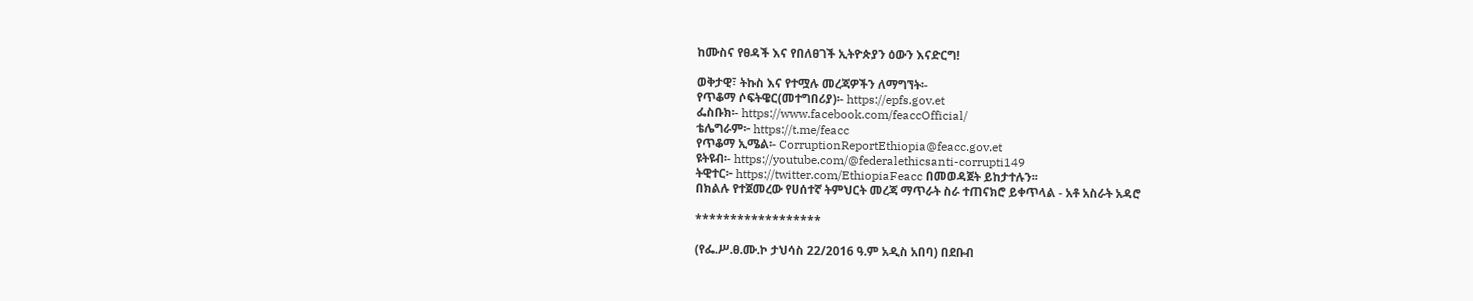ከሙስና የፀዳች እና የበለፀገች ኢትዮጵያን ዕውን እናድርግ!

ወቅታዊ፣ ትኩስ እና የተሟሉ መረጃዎችን ለማግኘት፡-
የጥቆማ ሶፍትዌር(መተግበሪያ)፡- https://epfs.gov.et
ፌስቡክ፡- https://www.facebook.com/feaccOfficial/
ቴሌግራም፦ https://t.me/feacc
የጥቆማ ኢሜል፡- CorruptionReportEthiopia@feacc.gov.et
ዩትዩብ፡- https://youtube.com/@federalethicsanti-corrupti149
ትዊተር፦ https://twitter.com/EthiopiaFeacc በመወዳጀት ይከታተሉን፡፡
በክልሉ የተጀመረው የሀሰተኛ ትምህርት መረጃ ማጥራት ስራ ተጠናክሮ ይቀጥላል - አቶ አስራት አዳሮ

******************

(የፌ.ሥ.ፀ.ሙ.ኮ ታህሳስ 22/2016 ዓ.ም አዲስ አበባ) በደቡብ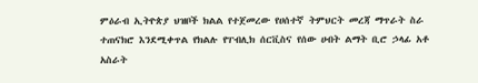ምዕራብ ኢትዮጵያ ህዝቦች ክልል የተጀመረው የሀሰተኛ ትምህርት መረጃ ማጥራት ስራ ተጠናክሮ እንደሚቀጥል የክልሉ የፐብሊክ ሰርቪስና የሰው ሀብት ልማት ቢሮ ኃላፊ አቶ አስራት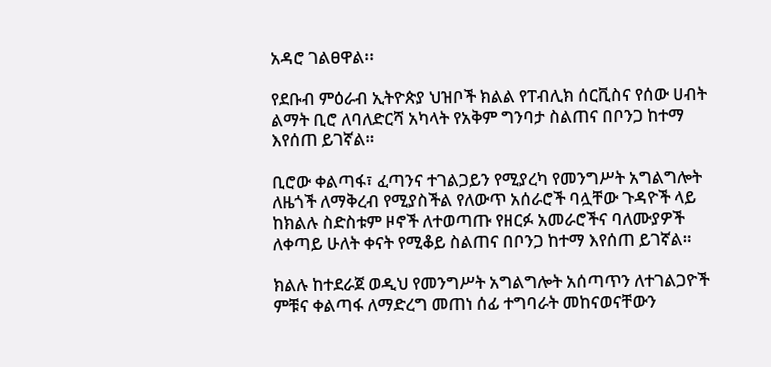አዳሮ ገልፀዋል፡፡

የደቡብ ምዕራብ ኢትዮጵያ ህዝቦች ክልል የፐብሊክ ሰርቪስና የሰው ሀብት ልማት ቢሮ ለባለድርሻ አካላት የአቅም ግንባታ ስልጠና በቦንጋ ከተማ እየሰጠ ይገኛል።

ቢሮው ቀልጣፋ፣ ፈጣንና ተገልጋይን የሚያረካ የመንግሥት አግልግሎት ለዜጎች ለማቅረብ የሚያስችል የለውጥ አሰራሮች ባሏቸው ጉዳዮች ላይ ከክልሉ ስድስቱም ዞኖች ለተወጣጡ የዘርፉ አመራሮችና ባለሙያዎች ለቀጣይ ሁለት ቀናት የሚቆይ ስልጠና በቦንጋ ከተማ እየሰጠ ይገኛል።

ክልሉ ከተደራጀ ወዲህ የመንግሥት አግልግሎት አሰጣጥን ለተገልጋዮች ምቹና ቀልጣፋ ለማድረግ መጠነ ሰፊ ተግባራት መከናወናቸውን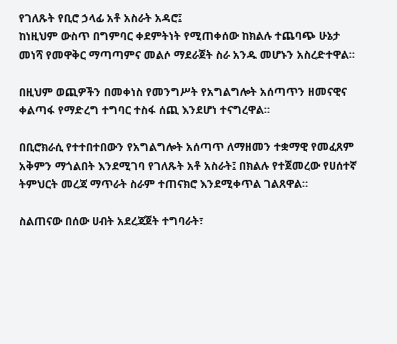የገለጹት የቢሮ ኃላፊ አቶ አስራት አዳሮ፤
ከነዚህም ውስጥ በግምባር ቀደምትነት የሚጠቀሰው ከክልሉ ተጨባጭ ሁኔታ መነሻ የመዋቅር ማጣጣምና መልሶ ማደራጀት ስራ አንዱ መሆኑን አስረድተዋል።

በዚህም ወጪዎችን በመቀነስ የመንግሥት የአግልግሎት አሰጣጥን ዘመናዊና ቀልጣፋ የማድረግ ተግባር ተስፋ ሰጪ እንደሆነ ተናግረዋል።

በቢሮክራሲ የተተበተበውን የአግልግሎት አሰጣጥ ለማዘመን ተቋማዊ የመፈጸም አቅምን ማጎልበት እንደሚገባ የገለጹት አቶ አስራት፤ በክልሉ የተጀመረው የሀሰተኛ ትምህርት መረጃ ማጥራት ስራም ተጠናክሮ እንደሚቀጥል ገልጸዋል።

ስልጠናው በሰው ሀብት አደረጃጀት ተግባራት፣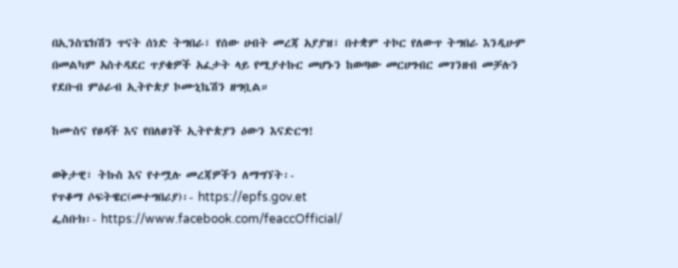በኢንስፔክሽን ጥናት ሰነድ ትግበራ፣ የሰው ሀብት መረጃ አያያዝ፣ በተቋም ተኮር የለውጥ ትግበራ እንዲሁም በመልካም አስተዳደር ጥያቄዎች አፈታት ላይ የሚያተኩር መሆኑን ከወጣው መርሀግብር መገንዘብ መቻሉን የደቡብ ምዕራብ ኢትዮጵያ ኮሙኒኬሽን ዘግቧል።

ከሙስና የፀዳች እና የበለፀገች ኢትዮጵያን ዕውን እናድርግ!

ወቅታዊ፣ ትኩስ እና የተሟሉ መረጃዎችን ለማግኘት፡-
የጥቆማ ሶፍትዌር(መተግበሪያ)፡- https://epfs.gov.et
ፌስቡክ፡- https://www.facebook.com/feaccOfficial/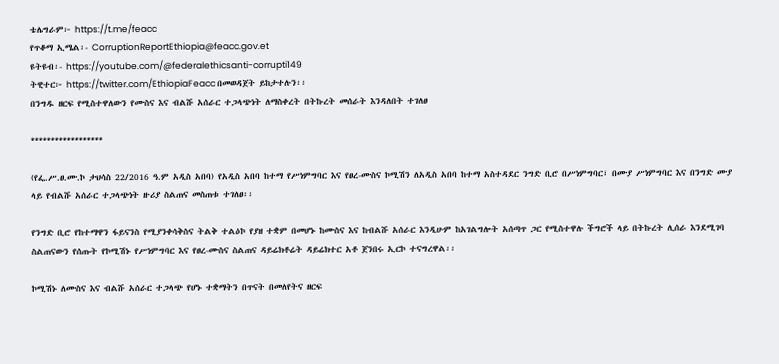ቴሌግራም፦ https://t.me/feacc
የጥቆማ ኢሜል፡- CorruptionReportEthiopia@feacc.gov.et
ዩትዩብ፡- https://youtube.com/@federalethicsanti-corrupti149
ትዊተር፦ https://twitter.com/EthiopiaFeacc በመወዳጀት ይከታተሉን፡፡
በንግዱ ዘርፍ የሚስተዋለውን የሙስና እና ብልሹ አሰራር ተጋላጭነት ለማስቀረት በትኩረት መሰራት እንዳለበት ተገለፀ

******************

(የፌ.ሥ.ፀ.ሙ.ኮ ታህሳስ 22/2016 ዓ.ም አዲስ አበባ) የአዲስ አበባ ከተማ የሥነምግባር እና የፀረ-ሙስና ኮሚሽን ለአዲስ አበባ ከተማ አስተዳደር ንግድ ቢሮ በሥነምግባር፣ በሙያ ሥነምግባር እና በንግድ ሙያ ላይ የብልሹ አሰራር ተጋላጭነት ዙሪያ ስልጠና መስጠቱ ተገለፀ፡፡

የንግድ ቢሮ የከተማዋን ፋይናንስ የሚያንቀሳቅስና ትልቅ ተልዕኮ የያዘ ተቋም በመሆኑ ከሙስና እና ከብልሹ አሰራር እንዲሁም ከአገልግሎት አሰጣጥ ጋር የሚስተዋሉ ችግሮች ላይ በትኩረት ሊሰራ እንደሚገባ ስልጠናውን የሰጡት የኮሚሽኑ የሥነምግባር እና የፀረ-ሙስና ስልጠና ዳይሬክቶሬት ዳይሬክተር አቶ ጀንበሩ ኢርኮ ተናግረዋል፡፡

ኮሚሽኑ ለሙስና እና ብልሹ አሰራር ተጋላጭ የሆኑ ተቋማትን በጥናት በመለየትና ዘርፍ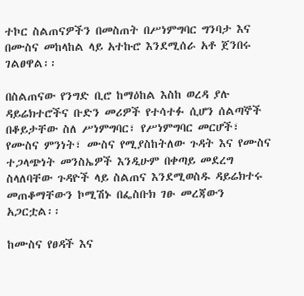ተኮር ስልጠናዎችን በመስጠት በሥነምግባር ግንባታ እና በሙስና መከላከል ላይ አተኩሮ እንደሚሰራ አቶ ጀንበሩ ገልፀዋል፡፡

በስልጠናው የንግድ ቢሮ ከማዕከል እስከ ወረዳ ያሉ ዳይሬክተሮችና ቡድን መሪዎች የተሳተፉ ሲሆን ሰልጣኞች በቆይታቸው ስለ ሥነምግባር፣ የሥነምግባር መርሆች፣ የሙስና ምንነት፣ ሙስና የሚያስከትለው ጉዳት እና የሙስና ተጋላጭነት መንስኤዎች እንዲሁም በቀጣይ መደረግ ስላለባቸው ጉዳዮች ላይ ስልጠና እንደሚወስዱ ዳይሬክተሩ መጠቆማቸውን ኮሚሽኑ በፌስቡክ ገፁ መረጃውን አጋርቷል፡፡

ከሙስና የፀዳች እና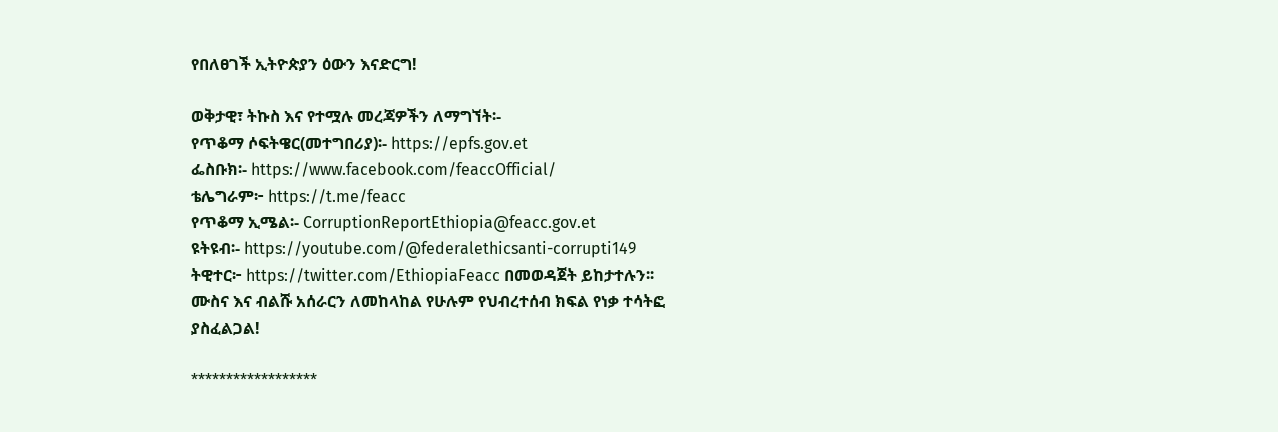የበለፀገች ኢትዮጵያን ዕውን እናድርግ!

ወቅታዊ፣ ትኩስ እና የተሟሉ መረጃዎችን ለማግኘት፡-
የጥቆማ ሶፍትዌር(መተግበሪያ)፡- https://epfs.gov.et
ፌስቡክ፡- https://www.facebook.com/feaccOfficial/
ቴሌግራም፦ https://t.me/feacc
የጥቆማ ኢሜል፡- CorruptionReportEthiopia@feacc.gov.et
ዩትዩብ፡- https://youtube.com/@federalethicsanti-corrupti149
ትዊተር፦ https://twitter.com/EthiopiaFeacc በመወዳጀት ይከታተሉን፡፡
ሙስና እና ብልሹ አሰራርን ለመከላከል የሁሉም የህብረተሰብ ክፍል የነቃ ተሳትፎ ያስፈልጋል!

******************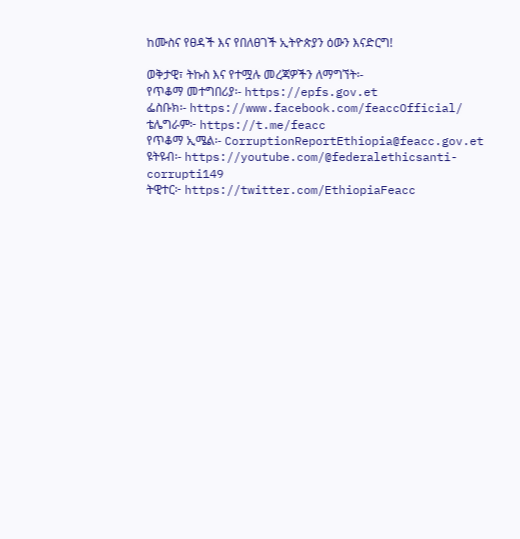ከሙስና የፀዳች እና የበለፀገች ኢትዮጵያን ዕውን እናድርግ!

ወቅታዊ፣ ትኩስ እና የተሟሉ መረጃዎችን ለማግኘት፡-
የጥቆማ መተግበሪያ፡- https://epfs.gov.et
ፌስቡክ፡- https://www.facebook.com/feaccOfficial/
ቴሌግራም፦ https://t.me/feacc
የጥቆማ ኢሜል፡- CorruptionReportEthiopia@feacc.gov.et
ዩትዩብ፡- https://youtube.com/@federalethicsanti-corrupti149
ትዊተር፦ https://twitter.com/EthiopiaFeacc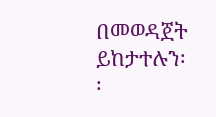በመወዳጀት ይከታተሉን፡፡